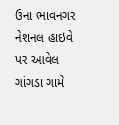ઉના ભાવનગર નેશનલ હાઇવે પર આવેલ ગાંગડા ગામે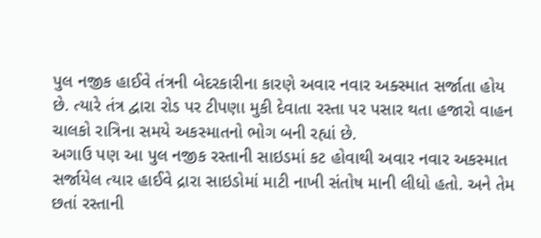પુલ નજીક હાઈવે તંત્રની બેદરકારીના કારણે અવાર નવાર અક્સ્માત સર્જાતા હોય છે. ત્યારે તંત્ર દ્વારા રોડ પર ટીપણા મુકી દેવાતા રસ્તા પર પસાર થતા હજારો વાહન ચાલકો રાત્રિના સમયે અકસ્માતનો ભોગ બની રહ્યાં છે.
અગાઉ પણ આ પુલ નજીક રસ્તાની સાઇડમાં કટ હોવાથી અવાર નવાર અકસ્માત સર્જાયેલ ત્યાર હાઈવે દ્રારા સાઇડોમાં માટી નાખી સંતોષ માની લીધો હતો. અને તેમ છતાં રસ્તાની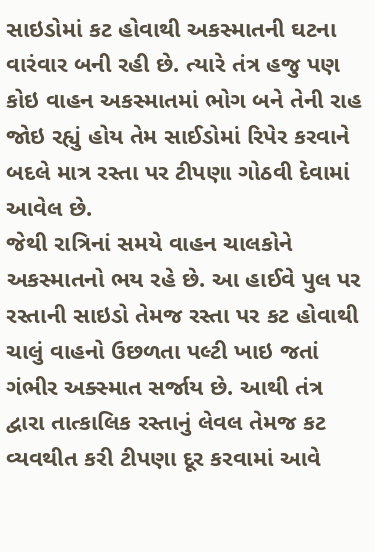સાઇડોમાં કટ હોવાથી અકસ્માતની ઘટના વારંવાર બની રહી છે. ત્યારે તંત્ર હજુ પણ કોઇ વાહન અકસ્માતમાં ભોગ બને તેની રાહ જોઇ રહ્યું હોય તેમ સાઈડોમાં રિપેર કરવાને બદલે માત્ર રસ્તા પર ટીપણા ગોઠવી દેવામાં આવેલ છે.
જેથી રાત્રિનાં સમયે વાહન ચાલકોને અકસ્માતનો ભય રહે છે. આ હાઈવે પુલ પર રસ્તાની સાઇડો તેમજ રસ્તા પર કટ હોવાથી ચાલું વાહનો ઉછળતા પલ્ટી ખાઇ જતાં ગંભીર અક્સ્માત સર્જાય છે. આથી તંત્ર દ્વારા તાત્કાલિક રસ્તાનું લેવલ તેમજ કટ વ્યવથીત કરી ટીપણા દૂર કરવામાં આવે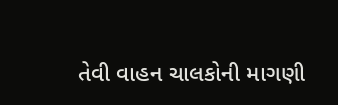તેવી વાહન ચાલકોની માગણી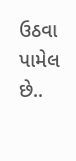ઉઠવા પામેલ છે..